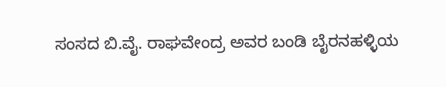ಸಂಸದ ಬಿ.ವೈ. ರಾಘವೇಂದ್ರ ಅವರ ಬಂಡಿ ಬೈರನಹಳ್ಳಿಯ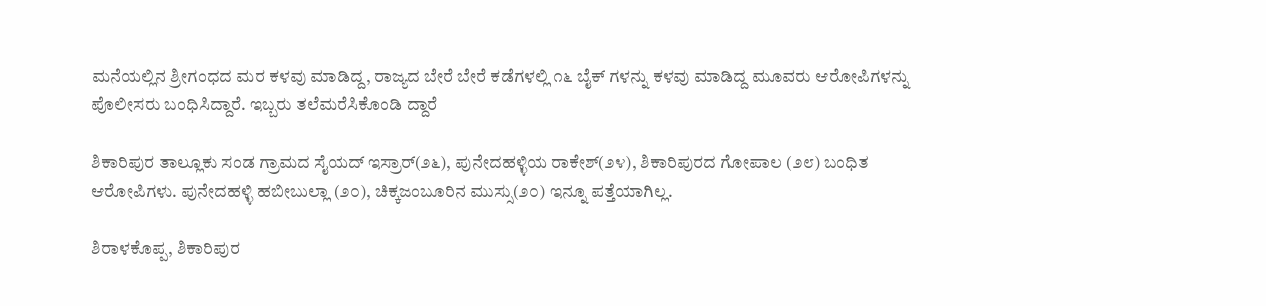ಮನೆಯಲ್ಲಿನ ಶ್ರೀಗಂಧದ ಮರ ಕಳವು ಮಾಡಿದ್ದ, ರಾಜ್ಯದ ಬೇರೆ ಬೇರೆ ಕಡೆಗಳಲ್ಲಿ ೧೬ ಬೈಕ್ ಗಳನ್ನು ಕಳವು ಮಾಡಿದ್ದ ಮೂವರು ಆರೋಪಿಗಳನ್ನು ಪೊಲೀಸರು ಬಂಧಿಸಿದ್ದಾರೆ. ಇಬ್ಬರು ತಲೆಮರೆಸಿಕೊಂಡಿ ದ್ದಾರೆ

ಶಿಕಾರಿಪುರ ತಾಲ್ಲೂಕು ಸಂಡ ಗ್ರಾಮದ ಸೈಯದ್ ಇಸ್ರಾರ್(೨೬), ಪುನೇದಹಳ್ಳಿಯ ರಾಕೇಶ್(೨೪), ಶಿಕಾರಿಪುರದ ಗೋಪಾಲ (೨೮) ಬಂಧಿತ ಆರೋಪಿಗಳು. ಪುನೇದಹಳ್ಳಿ ಹಬೀಬುಲ್ಲಾ (೨೦), ಚಿಕ್ಕಜಂಬೂರಿನ ಮುಸ್ಸು(೨೦) ಇನ್ನೂ ಪತ್ತೆಯಾಗಿಲ್ಲ.

ಶಿರಾಳಕೊಪ್ಪ, ಶಿಕಾರಿಪುರ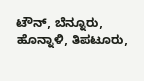ಟೌನ್, ಬೆನ್ನೂರು, ಹೊನ್ನಾಳಿ, ತಿಪಟೂರು,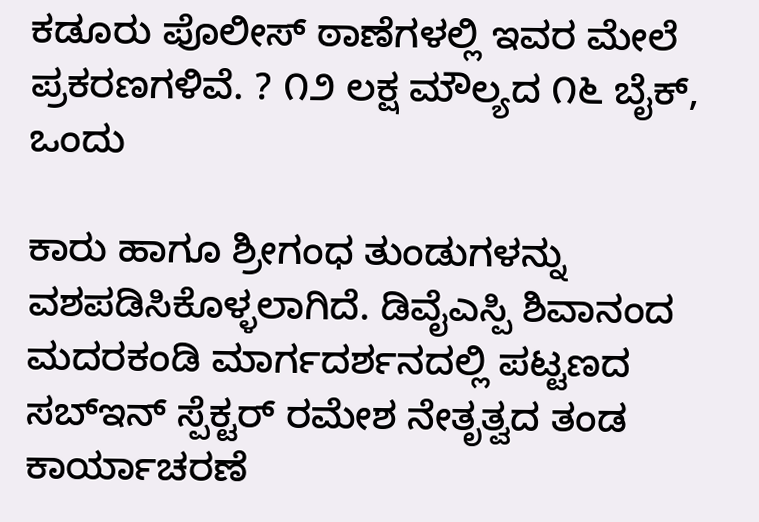ಕಡೂರು ಪೊಲೀಸ್ ಠಾಣೆಗಳಲ್ಲಿ ಇವರ ಮೇಲೆ ಪ್ರಕರಣಗಳಿವೆ. ? ೧೨ ಲಕ್ಷ ಮೌಲ್ಯದ ೧೬ ಬೈಕ್, ಒಂದು

ಕಾರು ಹಾಗೂ ಶ್ರೀಗಂಧ ತುಂಡುಗಳನ್ನು ವಶಪಡಿಸಿಕೊಳ್ಳಲಾಗಿದೆ. ಡಿವೈಎಸ್ಪಿ ಶಿವಾನಂದ ಮದರಕಂಡಿ ಮಾರ್ಗದರ್ಶನದಲ್ಲಿ ಪಟ್ಟಣದ ಸಬ್ಇನ್ ಸ್ಪೆಕ್ಟರ್ ರಮೇಶ ನೇತೃತ್ವದ ತಂಡ ಕಾರ್ಯಾಚರಣೆ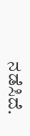ನಡೆಸಿದೆ.